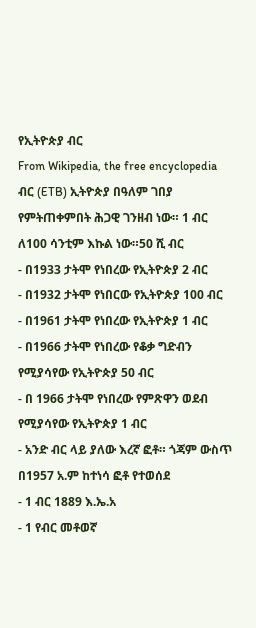የኢትዮጵያ ብር
From Wikipedia, the free encyclopedia
ብር (ETB) ኢትዮጵያ በዓለም ገበያ የምትጠቀምበት ሕጋዊ ገንዘብ ነው። 1 ብር ለ100 ሳንቲም እኩል ነው።50 ሺ ብር
- በ1933 ታትሞ የነበረው የኢትዮጵያ 2 ብር
- በ1932 ታትሞ የነበርው የኢትዮጵያ 100 ብር
- በ1961 ታትሞ የነበረው የኢትዮጵያ 1 ብር
- በ1966 ታትሞ የነበረው የቆቃ ግድብን የሚያሳየው የኢትዮጵያ 50 ብር
- በ 1966 ታትሞ የነበረው የምጽዋን ወደብ የሚያሳየው የኢትዮጵያ 1 ብር
- አንድ ብር ላይ ያለው እረኛ ፎቶ። ጎጃም ውስጥ በ1957 አ.ም ከተነሳ ፎቶ የተወሰደ
- 1 ብር 1889 እ.ኤ.አ
- 1 የብር መቶወኛ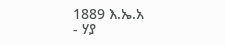1889 እ.ኤ.አ
- ሃያ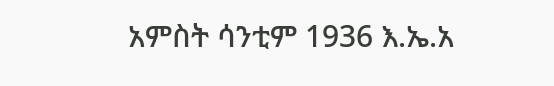አምስት ሳንቲም 1936 እ.ኤ.አ